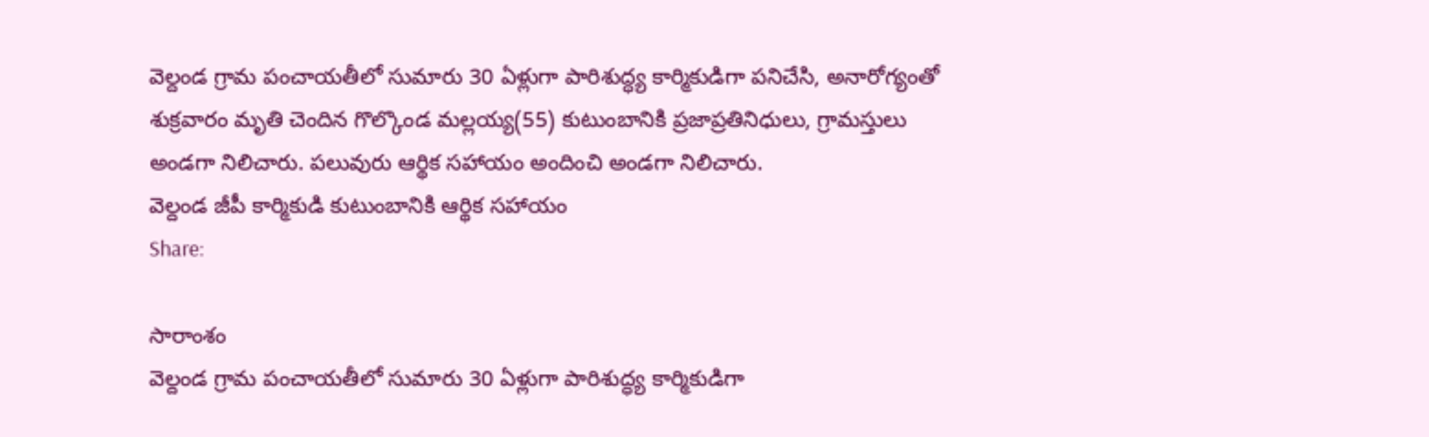వెల్దండ గ్రామ పంచాయతీలో సుమారు 30 ఏళ్లుగా పారిశుద్ధ్య కార్మికుడిగా పనిచేసి, అనారోగ్యంతో శుక్రవారం మృతి చెందిన గొల్కొండ మల్లయ్య(55) కుటుంబానికి ప్రజాప్రతినిధులు, గ్రామస్తులు అండగా నిలిచారు. పలువురు ఆర్థిక సహాయం అందించి అండగా నిలిచారు.
వెల్దండ జీపీ కార్మికుడి కుటుంబానికి ఆర్థిక సహాయం
Share:

సారాంశం
వెల్దండ గ్రామ పంచాయతీలో సుమారు 30 ఏళ్లుగా పారిశుద్ధ్య కార్మికుడిగా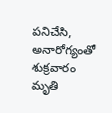పనిచేసి, అనారోగ్యంతో శుక్రవారం మృతి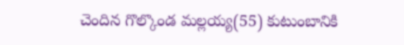చెందిన గొల్కొండ మల్లయ్య(55) కుటుంబానికి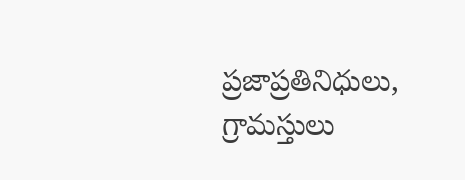ప్రజాప్రతినిధులు, గ్రామస్తులు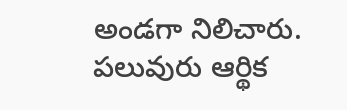అండగా నిలిచారు. పలువురు ఆర్థిక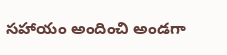సహాయం అందించి అండగా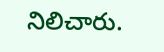నిలిచారు.